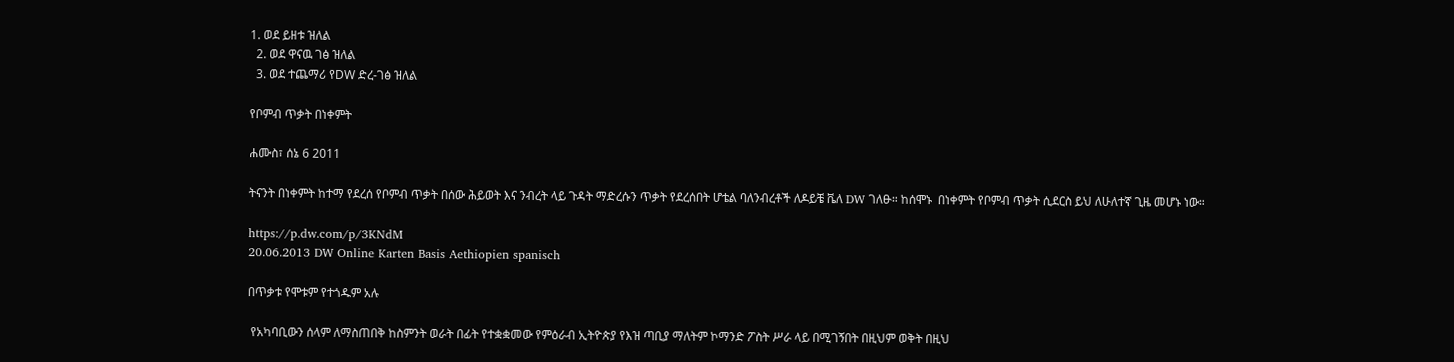1. ወደ ይዘቱ ዝለል
  2. ወደ ዋናዉ ገፅ ዝለል
  3. ወደ ተጨማሪ የDW ድረ-ገፅ ዝለል

የቦምብ ጥቃት በነቀምት

ሐሙስ፣ ሰኔ 6 2011

ትናንት በነቀምት ከተማ የደረሰ የቦምብ ጥቃት በሰው ሕይወት እና ንብረት ላይ ጉዳት ማድረሱን ጥቃት የደረሰበት ሆቴል ባለንብረቶች ለዶይቼ ቬለ DW ገለፁ። ከሰሞኑ  በነቀምት የቦምብ ጥቃት ሲደርስ ይህ ለሁለተኛ ጊዜ መሆኑ ነው።

https://p.dw.com/p/3KNdM
20.06.2013 DW Online Karten Basis Aethiopien spanisch

በጥቃቱ የሞቱም የተጎዱም አሉ

 የአካባቢውን ሰላም ለማስጠበቅ ከስምንት ወራት በፊት የተቋቋመው የምዕራብ ኢትዮጵያ የእዝ ጣቢያ ማለትም ኮማንድ ፖስት ሥራ ላይ በሚገኝበት በዚህም ወቅት በዚህ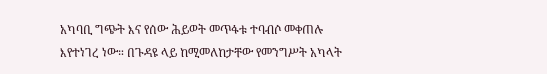አካባቢ ግጭት እና የሰው ሕይወት መጥፋቱ ተባብሶ መቀጠሉ እየተነገረ ነው። በጉዳዩ ላይ ከሚመለከታቸው የመንግሥት አካላት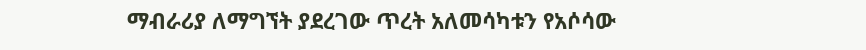ማብራሪያ ለማግኘት ያደረገው ጥረት አለመሳካቱን የአሶሳው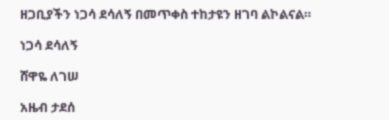ዘጋቢያችን ነጋሳ ደሳለኝ በመጥቀስ ተከታዩን ዘገባ ልኮልናል።

ነጋሳ ደሳለኝ

ሸዋዬ ለገሠ

አዜብ ታደሰ